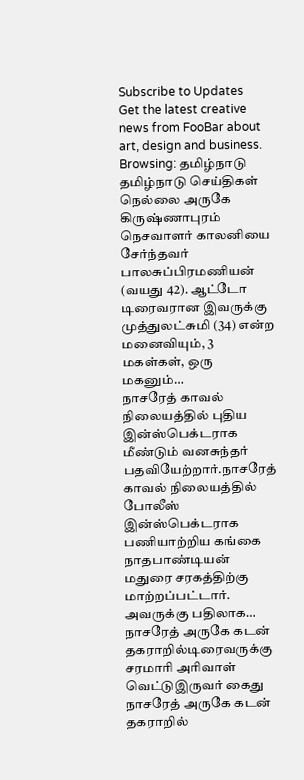Subscribe to Updates
Get the latest creative news from FooBar about art, design and business.
Browsing: தமிழ்நாடு
தமிழ்நாடு செய்திகள்
நெல்லை அருகே கிருஷ்ணாபுரம் நெசவாளர் காலனியை சேர்ந்தவர் பாலசுப்பிரமணியன் (வயது 42). ஆட்டோ டிரைவரான இவருக்கு முத்துலட்சுமி (34) என்ற மனைவியும், 3 மகள்கள், ஒரு மகனும்…
நாசரேத் காவல் நிலையத்தில் புதிய இன்ஸ்பெக்டராக மீண்டும் வனசுந்தர் பதவியேற்றார்.நாசரேத் காவல் நிலையத்தில் போலீஸ் இன்ஸ்பெக்டராக பணியாற்றிய கங்கை நாதபாண்டியன் மதுரை சரகத்திற்கு மாற்றப்பட்டார். அவருக்கு பதிலாக…
நாசரேத் அருகே கடன் தகராறில்டிரைவருக்கு சரமாரி அரிவாள் வெட்டுஇருவர் கைது நாசரேத் அருகே கடன் தகராறில்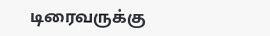டிரைவருக்கு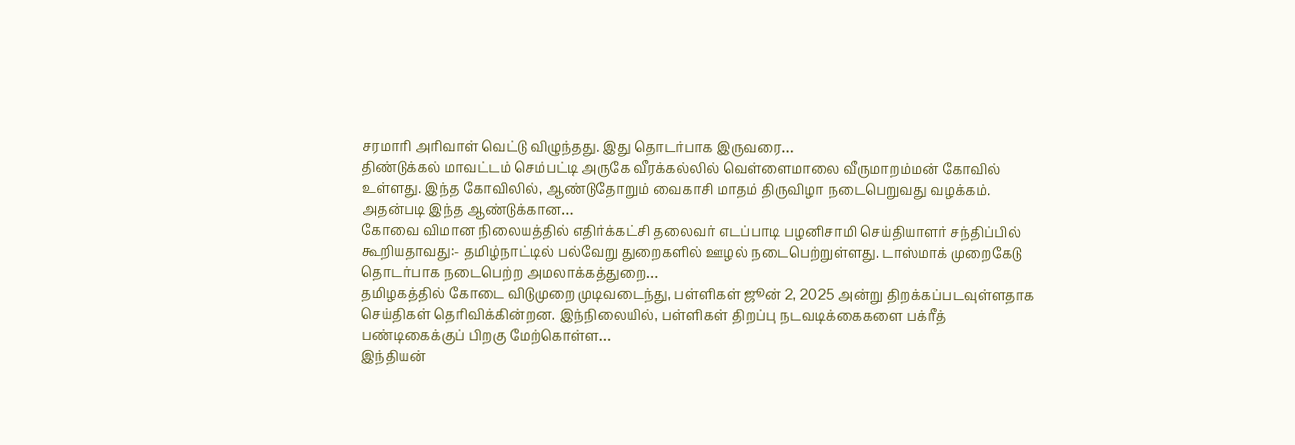சரமாரி அரிவாள் வெட்டு விழுந்தது. இது தொடர்பாக இருவரை…
திண்டுக்கல் மாவட்டம் செம்பட்டி அருகே வீரக்கல்லில் வெள்ளைமாலை வீருமாறம்மன் கோவில் உள்ளது. இந்த கோவிலில், ஆண்டுதோறும் வைகாசி மாதம் திருவிழா நடைபெறுவது வழக்கம். அதன்படி இந்த ஆண்டுக்கான…
கோவை விமான நிலையத்தில் எதிர்க்கட்சி தலைவர் எடப்பாடி பழனிசாமி செய்தியாளர் சந்திப்பில் கூறியதாவது:- தமிழ்நாட்டில் பல்வேறு துறைகளில் ஊழல் நடைபெற்றுள்ளது. டாஸ்மாக் முறைகேடு தொடர்பாக நடைபெற்ற அமலாக்கத்துறை…
தமிழகத்தில் கோடை விடுமுறை முடிவடைந்து, பள்ளிகள் ஜூன் 2, 2025 அன்று திறக்கப்படவுள்ளதாக செய்திகள் தெரிவிக்கின்றன. இந்நிலையில், பள்ளிகள் திறப்பு நடவடிக்கைகளை பக்ரீத் பண்டிகைக்குப் பிறகு மேற்கொள்ள…
இந்தியன்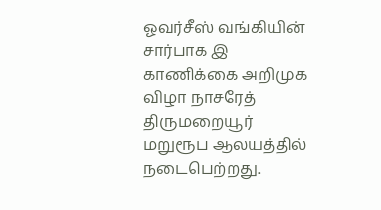ஓவர்சீஸ் வங்கியின் சார்பாக இ காணிக்கை அறிமுக விழா நாசரேத் திருமறையூர் மறுரூப ஆலயத்தில் நடைபெற்றது.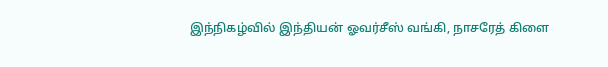இந்நிகழ்வில் இந்தியன் ஓவர்சீஸ் வங்கி, நாசரேத் கிளை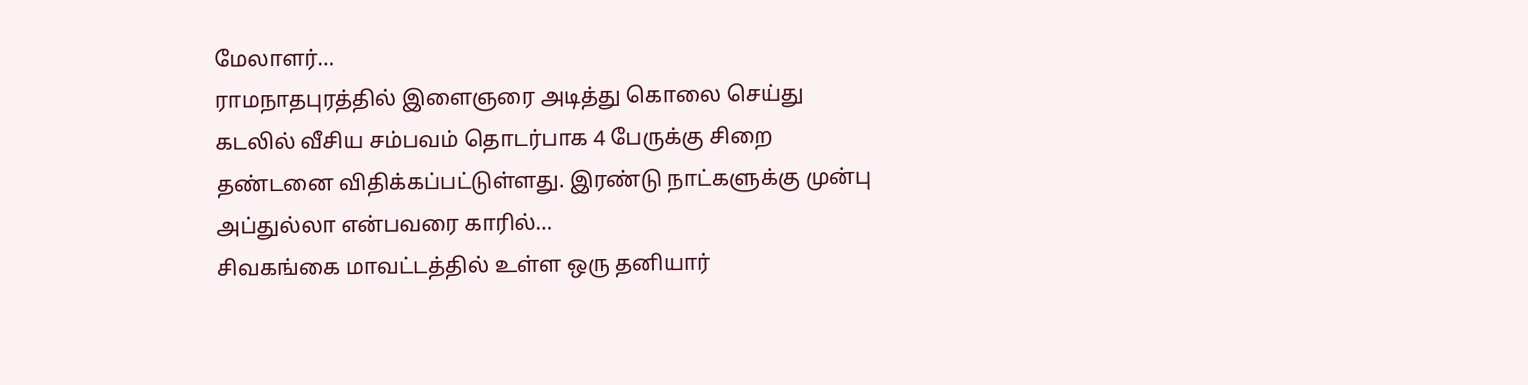மேலாளர்…
ராமநாதபுரத்தில் இளைஞரை அடித்து கொலை செய்து கடலில் வீசிய சம்பவம் தொடர்பாக 4 பேருக்கு சிறை தண்டனை விதிக்கப்பட்டுள்ளது. இரண்டு நாட்களுக்கு முன்பு அப்துல்லா என்பவரை காரில்…
சிவகங்கை மாவட்டத்தில் உள்ள ஒரு தனியார்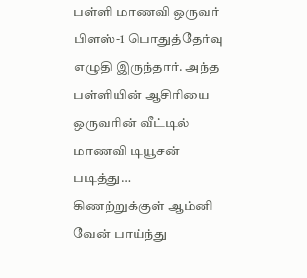பள்ளி மாணவி ஒருவர் பிளஸ்-1 பொதுத்தேர்வு எழுதி இருந்தார். அந்த பள்ளியின் ஆசிரியை ஒருவரின் வீட்டில் மாணவி டியூசன் படித்து…
கிணற்றுக்குள் ஆம்னி வேன் பாய்ந்து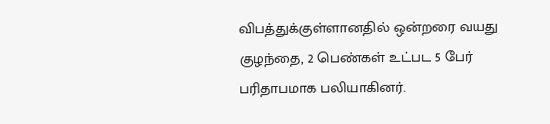விபத்துக்குள்ளானதில் ஒன்றரை வயது குழந்தை, 2 பெண்கள் உட்பட 5 பேர் பரிதாபமாக பலியாகினர்.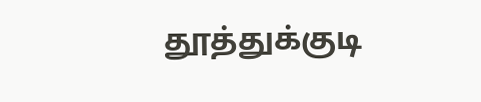தூத்துக்குடி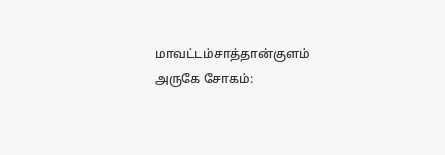மாவட்டம்சாத்தான்குளம் அருகே சோகம்: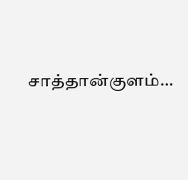சாத்தான்குளம்…